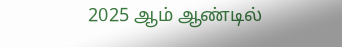2025 ஆம் ஆண்டில்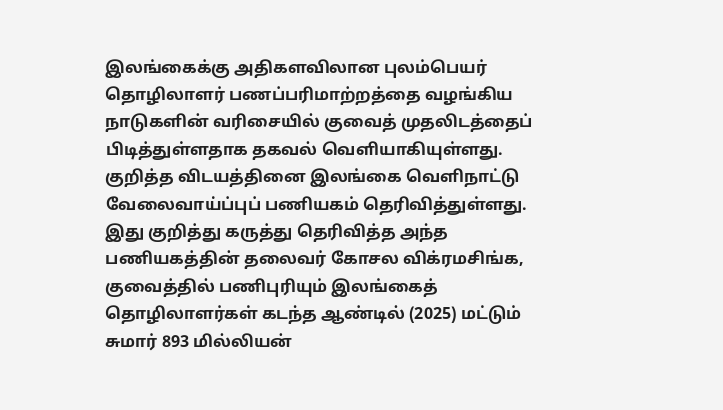இலங்கைக்கு அதிகளவிலான புலம்பெயர் தொழிலாளர் பணப்பரிமாற்றத்தை வழங்கிய நாடுகளின் வரிசையில் குவைத் முதலிடத்தைப் பிடித்துள்ளதாக தகவல் வெளியாகியுள்ளது.
குறித்த விடயத்தினை இலங்கை வெளிநாட்டு வேலைவாய்ப்புப் பணியகம் தெரிவித்துள்ளது.
இது குறித்து கருத்து தெரிவித்த அந்த பணியகத்தின் தலைவர் கோசல விக்ரமசிங்க, குவைத்தில் பணிபுரியும் இலங்கைத் தொழிலாளர்கள் கடந்த ஆண்டில் (2025) மட்டும் சுமார் 893 மில்லியன்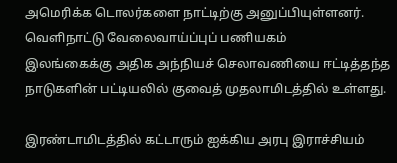அமெரிக்க டொலர்களை நாட்டிற்கு அனுப்பியுள்ளனர்.
வெளிநாட்டு வேலைவாய்ப்புப் பணியகம்
இலங்கைக்கு அதிக அந்நியச் செலாவணியை ஈட்டித்தந்த நாடுகளின் பட்டியலில் குவைத் முதலாமிடத்தில் உள்ளது.

இரண்டாமிடத்தில் கட்டாரும் ஐக்கிய அரபு இராச்சியம்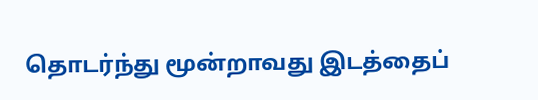தொடர்ந்து மூன்றாவது இடத்தைப்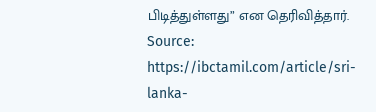பிடித்துள்ளது” என தெரிவித்தார்.
Source: https://ibctamil.com/article/sri-lanka-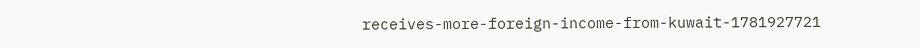receives-more-foreign-income-from-kuwait-1781927721